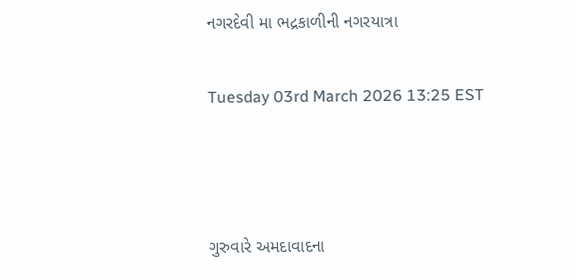નગરદેવી મા ભદ્રકાળીની નગરયાત્રા

Tuesday 03rd March 2026 13:25 EST



ગુરુવારે અમદાવાદના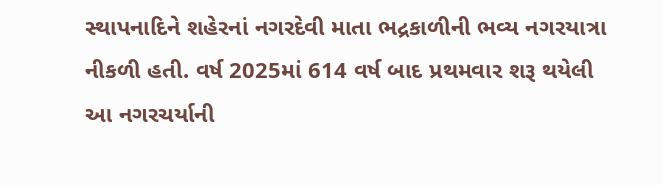સ્થાપનાદિને શહેરનાં નગરદેવી માતા ભદ્રકાળીની ભવ્ય નગરયાત્રા નીકળી હતી. વર્ષ 2025માં 614 વર્ષ બાદ પ્રથમવાર શરૂ થયેલી આ નગરચર્યાની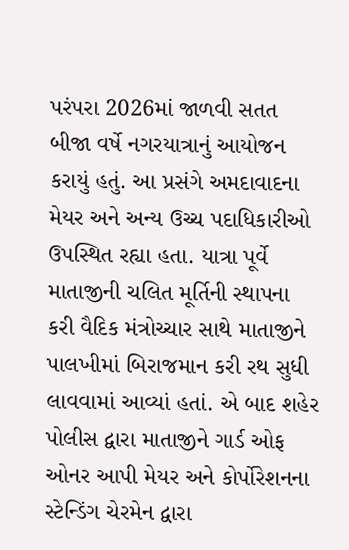પરંપરા 2026માં જાળવી સતત બીજા વર્ષે નગરયાત્રાનું આયોજન કરાયું હતું. આ પ્રસંગે અમદાવાદના મેયર અને અન્ય ઉચ્ચ પદાધિકારીઓ ઉપસ્થિત રહ્યા હતા. યાત્રા પૂર્વે માતાજીની ચલિત મૂર્તિની સ્થાપના કરી વૈદિક મંત્રોચ્ચાર સાથે માતાજીને પાલખીમાં બિરાજમાન કરી રથ સુધી લાવવામાં આવ્યાં હતાં. એ બાદ શહેર પોલીસ દ્વારા માતાજીને ગાર્ડ ઓફ ઓનર આપી મેયર અને કોર્પોરેશનના સ્ટેન્ડિંગ ચેરમેન દ્વારા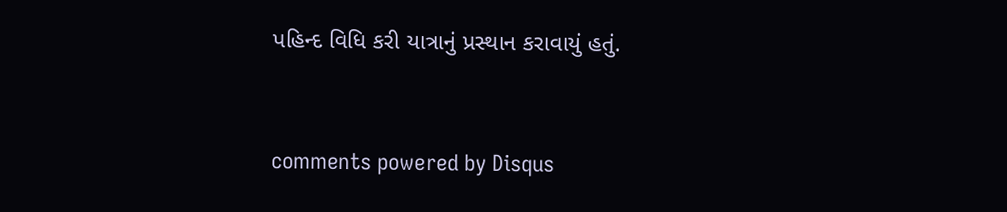પહિન્દ વિધિ કરી યાત્રાનું પ્રસ્થાન કરાવાયું હતું.


comments powered by Disqus